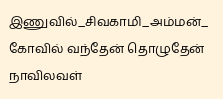இணுவில்_சிவகாமி_அம்மன்_
கோவில் வந்தேன் தொழுதேன் நாவிலவள்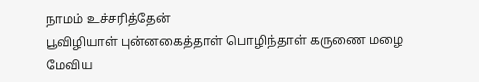நாமம் உச்சரித்தேன்
பூவிழியாள் புன்னகைத்தாள் பொழிந்தாள் கருணை மழை
மேவிய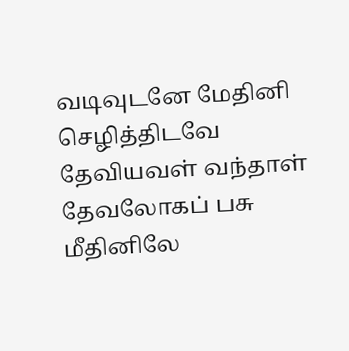வடிவுடனே மேதினி செழித்திடவே
தேவியவள் வந்தாள் தேவலோகப் பசு மீதினிலே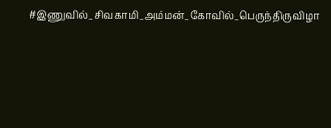#இணுவில்_சிவகாமி_அம்மன்_கோவில்_பெருந்திருவிழா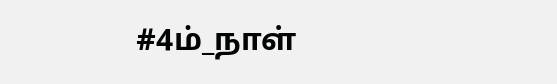#4ம்_நாள்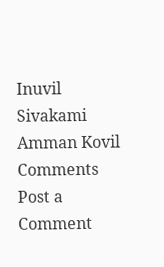Inuvil Sivakami Amman Kovil
Comments
Post a Comment